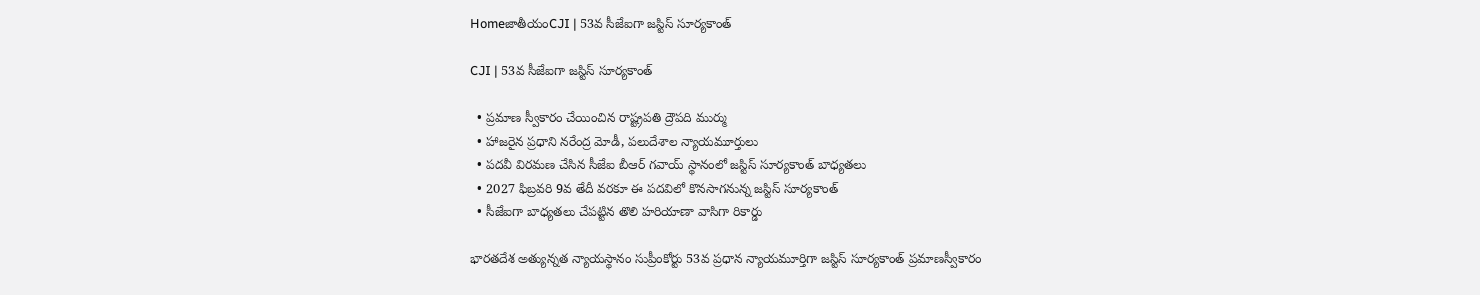HomeజాతీయంCJI | 53వ సీజేఐగా జస్టిస్ సూర్యకాంత్

CJI | 53వ సీజేఐగా జస్టిస్ సూర్యకాంత్

  • ప్రమాణ స్వీకారం చేయించిన రాష్ట్రపతి ద్రౌపది ముర్ము
  • హాజరైన ప్రధాని నరేంద్ర మోడీ, పలుదేశాల న్యాయమూర్తులు
  • పదవీ విరమణ చేసిన సీజేఐ బీఆర్ గవాయ్ స్థానంలో జస్టిస్ సూర్యకాంత్ బాధ్యతలు
  • 2027 ఫిబ్రవరి 9వ తేదీ వరకూ ఈ పదవిలో కొనసాగనున్న జస్టిస్ సూర్యకాంత్
  • సీజేఐగా బాధ్యతలు చేపట్టిన తొలి హరియాణా వాసిగా రికార్డు

భారతదేశ అత్యున్నత న్యాయస్థానం సుప్రీంకోర్టు 53వ ప్రధాన న్యాయమూర్తిగా జస్టిస్ సూర్యకాంత్ ప్రమాణస్వీకారం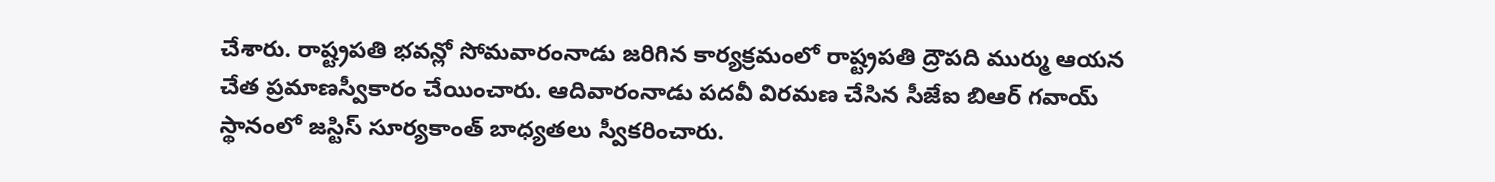చేశారు. రాష్ట్రపతి భవన్లో సోమవారంనాడు జరిగిన కార్యక్రమంలో రాష్ట్రపతి ద్రౌపది ముర్ము ఆయన చేత ప్రమాణస్వీకారం చేయించారు. ఆదివారంనాడు పదవీ విరమణ చేసిన సీజేఐ బిఆర్ గవాయ్ స్థానంలో జస్టిస్ సూర్యకాంత్ బాధ్యతలు స్వీకరించారు.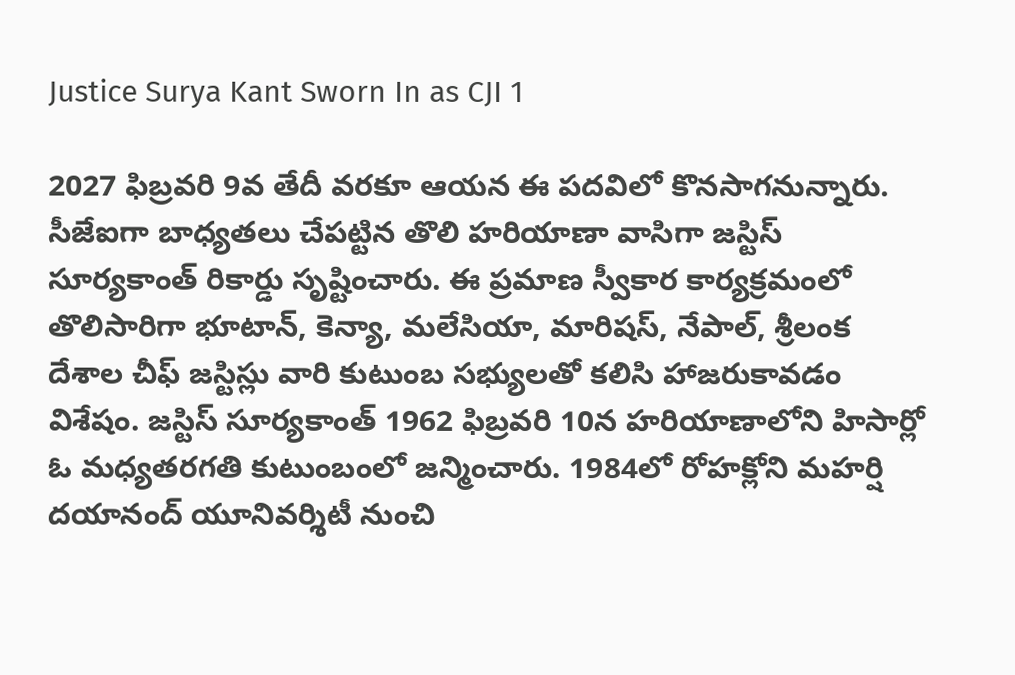Justice Surya Kant Sworn In as CJI 1

2027 ఫిబ్రవరి 9వ తేదీ వరకూ ఆయన ఈ పదవిలో కొనసాగనున్నారు. సీజేఐగా బాధ్యతలు చేపట్టిన తొలి హరియాణా వాసిగా జస్టిస్ సూర్యకాంత్ రికార్డు సృష్టించారు. ఈ ప్రమాణ స్వీకార కార్యక్రమంలో తొలిసారిగా భూటాన్, కెన్యా, మలేసియా, మారిషస్, నేపాల్, శ్రీలంక దేశాల చీఫ్ జస్టిస్లు వారి కుటుంబ సభ్యులతో కలిసి హాజరుకావడం విశేషం. జస్టిస్ సూర్యకాంత్ 1962 ఫిబ్రవరి 10న హరియాణాలోని హిసార్లో ఓ మధ్యతరగతి కుటుంబంలో జన్మించారు. 1984లో రోహక్లోని మహర్షి దయానంద్ యూనివర్శిటీ నుంచి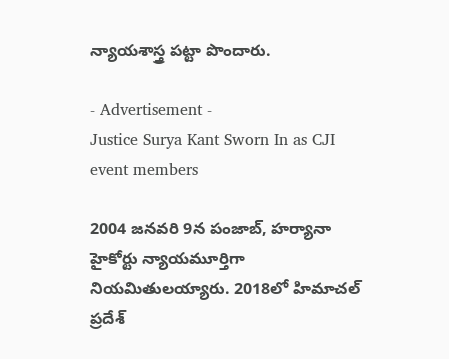న్యాయశాస్త్ర పట్టా పొందారు.

- Advertisement -
Justice Surya Kant Sworn In as CJI event members

2004 జనవరి 9న పంజాబ్, హర్యానా హైకోర్టు న్యాయమూర్తిగా నియమితులయ్యారు. 2018లో హిమాచల్ ప్రదేశ్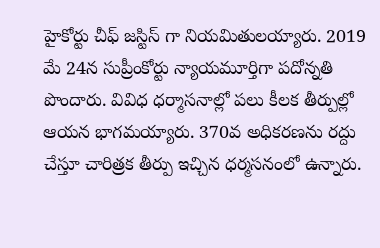హైకోర్టు చీఫ్ జస్టిస్ గా నియమితులయ్యారు. 2019 మే 24న సుప్రీంకోర్టు న్యాయమూర్తిగా పదోన్నతి పొందారు. వివిధ ధర్మాసనాల్లో పలు కీలక తీర్పుల్లో ఆయన భాగమయ్యారు. 370వ అధికరణను రద్దు చేస్తూ చారిత్రక తీర్పు ఇచ్చిన ధర్మసనంలో ఉన్నారు.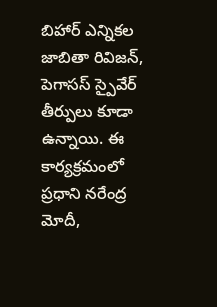బిహార్ ఎన్నికల జాబితా రివిజన్, పెగాసస్ స్పైవేర్ తీర్పులు కూడా ఉన్నాయి. ఈ కార్యక్రమంలో ప్రధాని నరేంద్ర మోదీ,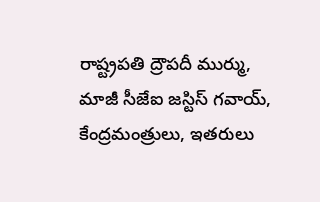రాష్ట్రపతి ద్రౌపదీ ముర్ము, మాజీ సీజేఐ జస్టిస్ గవాయ్, కేంద్రమంత్రులు, ఇతరులు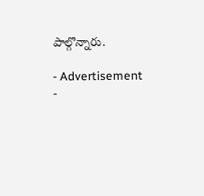పాల్గొన్నారు.

- Advertisement -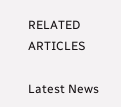RELATED ARTICLES

Latest News